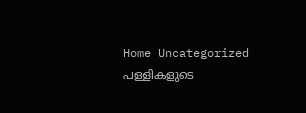Home Uncategorized പള്ളികളുടെ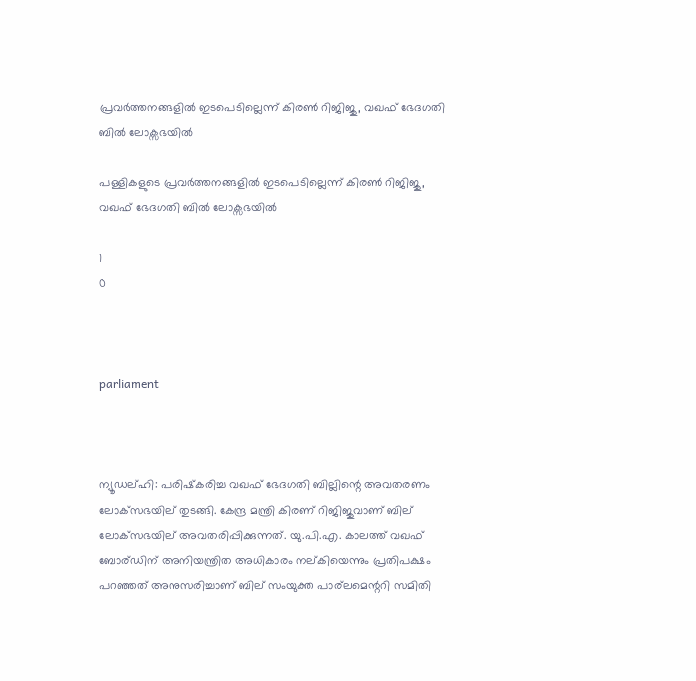പ്രവര്‍ത്തനങ്ങളില്‍ ഇടപെടില്ലെന്ന് കിരണ്‍ റിജിജു, വഖഫ് ഭേദഗതി ബില്‍ ലോക്സഭയില്‍

പള്ളികളുടെ പ്രവര്‍ത്തനങ്ങളില്‍ ഇടപെടില്ലെന്ന് കിരണ്‍ റിജിജു, വഖഫ് ഭേദഗതി ബില്‍ ലോക്സഭയില്‍

1
0



parliament



ന്യൂഡല്ഹി: പരിഷ്‌കരിച്ച വഖഫ് ഭേദഗതി ബില്ലിന്റെ അവതരണം ലോക്‌സഭയില് തുടങ്ങി. കേന്ദ്ര മന്ത്രി കിരണ് റിജിജുവാണ് ബില് ലോക്‌സഭയില് അവതരിപ്പിക്കുന്നത്. യു.പി.എ. കാലത്ത് വഖഫ് ബോര്ഡിന് അനിയന്ത്രിത അധികാരം നല്കിയെന്നും പ്രതിപക്ഷം പറഞ്ഞത് അനുസരിച്ചാണ് ബില് സംയുക്ത പാര്‌ലമെന്ററി സമിതി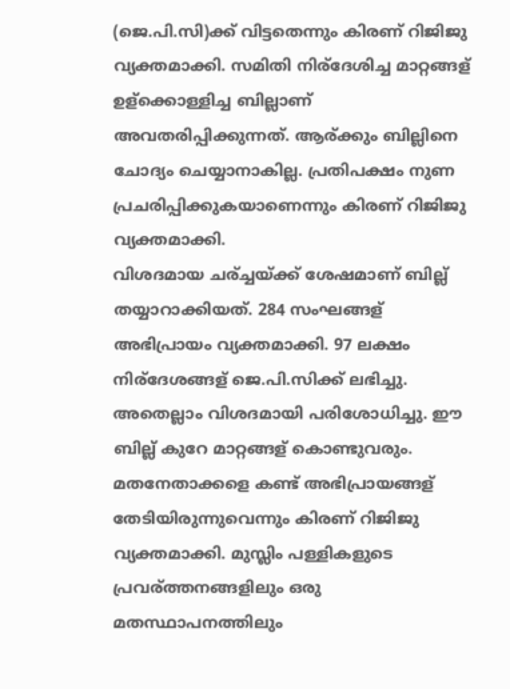(ജെ.പി.സി)ക്ക് വിട്ടതെന്നും കിരണ് റിജിജു വ്യക്തമാക്കി. സമിതി നിര്‌ദേശിച്ച മാറ്റങ്ങള് ഉള്‌ക്കൊള്ളിച്ച ബില്ലാണ് അവതരിപ്പിക്കുന്നത്. ആര്ക്കും ബില്ലിനെ ചോദ്യം ചെയ്യാനാകില്ല. പ്രതിപക്ഷം നുണ പ്രചരിപ്പിക്കുകയാണെന്നും കിരണ് റിജിജു വ്യക്തമാക്കി.
വിശദമായ ചര്ച്ചയ്ക്ക് ശേഷമാണ് ബില്ല് തയ്യാറാക്കിയത്. 284 സംഘങ്ങള് അഭിപ്രായം വ്യക്തമാക്കി. 97 ലക്ഷം നിര്‌ദേശങ്ങള് ജെ.പി.സിക്ക് ലഭിച്ചു. അതെല്ലാം വിശദമായി പരിശോധിച്ചു. ഈ ബില്ല് കുറേ മാറ്റങ്ങള് കൊണ്ടുവരും. മതനേതാക്കളെ കണ്ട് അഭിപ്രായങ്ങള് തേടിയിരുന്നുവെന്നും കിരണ് റിജിജു വ്യക്തമാക്കി. മുസ്ലിം പള്ളികളുടെ പ്രവര്ത്തനങ്ങളിലും ഒരു മതസ്ഥാപനത്തിലും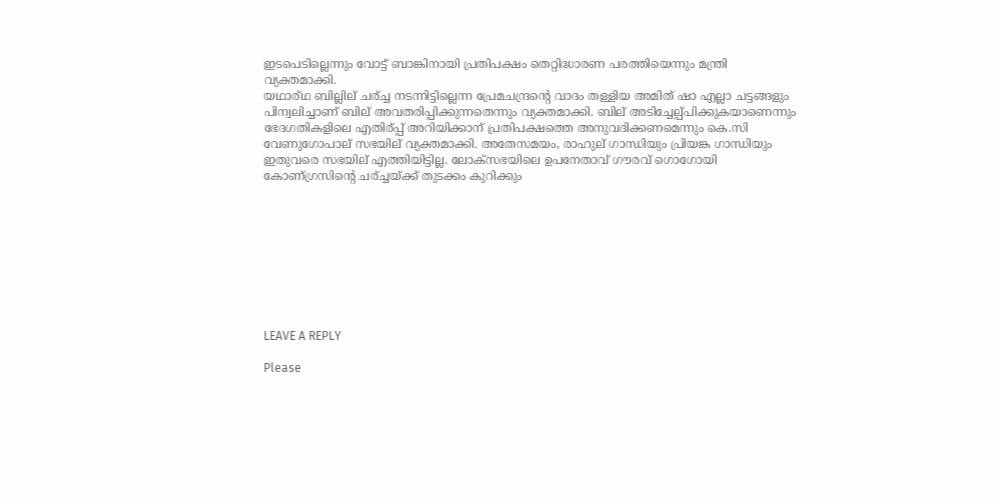ഇടപെടില്ലെന്നും വോട്ട് ബാങ്കിനായി പ്രതിപക്ഷം തെറ്റിദ്ധാരണ പരത്തിയെന്നും മന്ത്രി വ്യക്തമാക്കി.
യഥാര്ഥ ബില്ലില് ചര്ച്ച നടന്നിട്ടില്ലെന്ന പ്രേമചന്ദ്രന്റെ വാദം തള്ളിയ അമിത് ഷാ എല്ലാ ചട്ടങ്ങളും പിന്വലിച്ചാണ് ബില് അവതരിപ്പിക്കുന്നതെന്നും വ്യക്തമാക്കി. ബില് അടിച്ചേല്പ്പിക്കുകയാണെന്നും ഭേദഗതികളിലെ എതിര്പ്പ് അറിയിക്കാന് പ്രതിപക്ഷത്തെ അനുവദിക്കണമെന്നും കെ.സി വേണുഗോപാല് സഭയില് വ്യക്തമാക്കി. അതേസമയം, രാഹുല് ഗാന്ധിയും പ്രിയങ്ക ഗാന്ധിയും ഇതുവരെ സഭയില് എത്തിയിട്ടില്ല. ലോക്‌സഭയിലെ ഉപനേതാവ് ഗൗരവ് ഗൊഗോയി കോണ്ഗ്രസിന്റെ ചര്ച്ചയ്ക്ക് തുടക്കം കുറിക്കും









LEAVE A REPLY

Please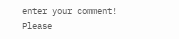enter your comment!
Please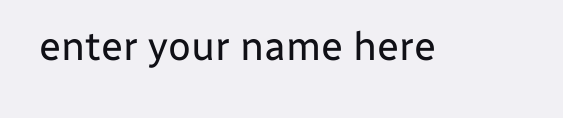enter your name here